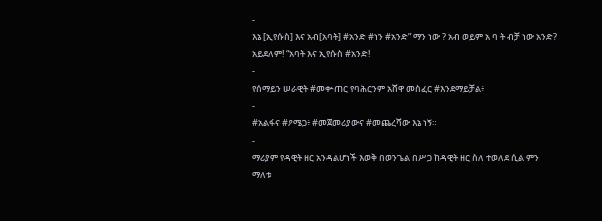-
እኔ [ኢየሱስ] እና አብ[አባት] #አንድ #ነን #አንድ” ማን ነው ? አብ ወይም አ ባ ት ብቻ ነው አንድ? አይደለም! “አባት እና ኢየሱስ #አንድ!
-
የሰማይን ሠራዊት #መቍጠር የባሕርንም አሸዋ መስፈር #እንደማይቻል፥
-
#አልፋና #ዖሜጋ፥ #መጀመሪያውና #መጨረሻው እኔ ነኝ።
-
ማሪያም የዳዊት ዘር አንዳልሆነች እወቅ በወንጌል በሥጋ ከዳዊት ዘር ስለ ተወለደ ሲል ምን ማለቱ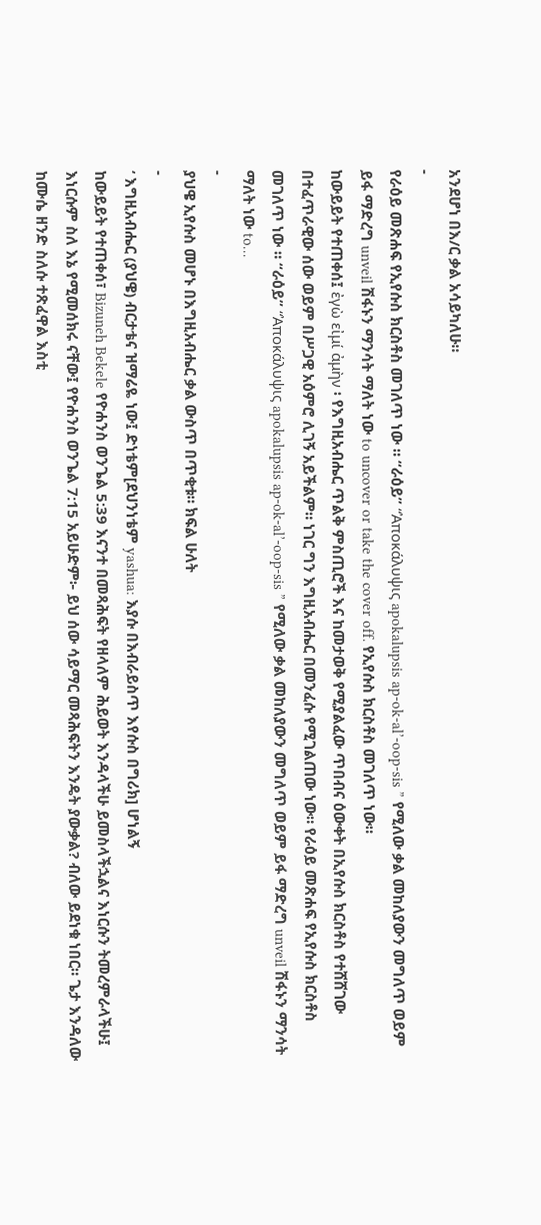አንደሆነ በእ/ር ቃል አሳይካለሁ።
-
የራዕይ መጽሐፍ የኢየሱስ ክርስቶስ መገለጥ ነው ። “ራዕይ” “Ἀποκάλυψις apokalupsis ap-ok-al’-oop-sis ” የሚለው ቃል መከለያውን መግለጥ ወይም ይፋ ማድረግ unveil ሽፋኑን ማንሳት ማለት ነው to uncover or take the cover off. የኢየሱስ ክርስቶስ መገለጥ ነው።
ከውይይት የተጠቀሰ፤ ἐγὼ εἰμί ἀμὴν ፡ የእግዚአብሔር ጥልቅ ምስጢሮች እና ከመታወቅ የሚያልፈው ጥበብና ዕውቀት በኢየሱስ ክርስቶስ የተሸሸገው በተፈጥራዊው ሰው ወይም በሥጋዊ አዕምሮ ሊገኝ አይችልም። ነገር ግን እግዚአብሔር በመንፈሱ የሚገልጠው ነው። የራዕይ መጽሐፍ የኢየሱስ ክርስቶስ መገለጥ ነው ። “ራዕይ” “Ἀποκάλυψις apokalupsis ap-ok-al’-oop-sis ” የሚለው ቃል መከለያውን መግለጥ ወይም ይፋ ማድረግ unveil ሽፋኑን ማንሳት ማለት ነው to…
-
ያህዌ ኢየሱስ መሆኑ በእግዚአብሔር ቃል ውስጥ በጥቂቱ። ክፍል ሁለት
-
‘ እግዚአብሔር (ያህዌ) ብርታቴና ዝማሬዬ ነው፤ ድነቴም[ደህንነቴም yashua: እያሱ በእብራይስጥ እየሱስ በግሪክ] ሆነልኝ
ከውይይት የተጠቀሰ፣ Bizuneh Bekele የዮሐንስ ወንጌል 5:39 እናንተ በመጻሕፍት የዘላለም ሕይወት እንዳላችሁ ይመስላችኋልና እነርሱን ትመረምራላችሁ፤ እነርሱም ስለ እኔ የሚመሰክሩ ናቸው፤ የዮሐንስ ወንጌል 7:15 አይሁድም፦ ይህ ሰው ሳይማር መጻሕፍትን እንዴት ያውቃል? ብለው ይደነቁ ነበር። ጌታ እንዳለው ከሙሴ ዘንድ ስለሱ ተጽፈዋል እስቲ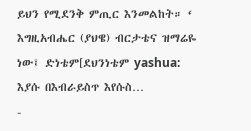ይህን የሚደንቅ ምጢር እንመልከት። ‘ እግዚአብሔር (ያህዌ) ብርታቴና ዝማሬዬ ነው፤ ድነቴም[ደህንነቴም yashua: እያሱ በእብራይስጥ እየሱስ…
-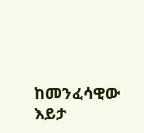ከመንፈሳዊው እይታ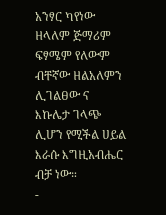አንፃር ካየነው ዘላለም ጅማሪም ፍፃሜም የለውም ብቸኛው ዘልአለምን ሊገልፀው ና እኩሌታ ገላጭ ሊሆን የሚችል ሀይል እራሱ እግዚአብሔር ብቻ ነው።
-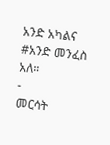አንድ አካልና #አንድ መንፈስ አለ።
-
መርሳት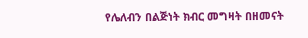የሌለብን በልጅነት ክብር መግዛት በዘመናት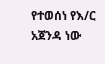የተወሰነ የእ/ር አጀንዳ ነው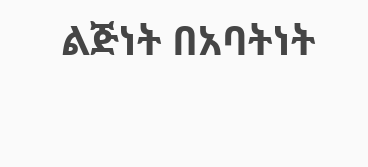ልጅነት በአባትነት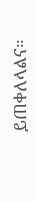ይጠቀለላልና።